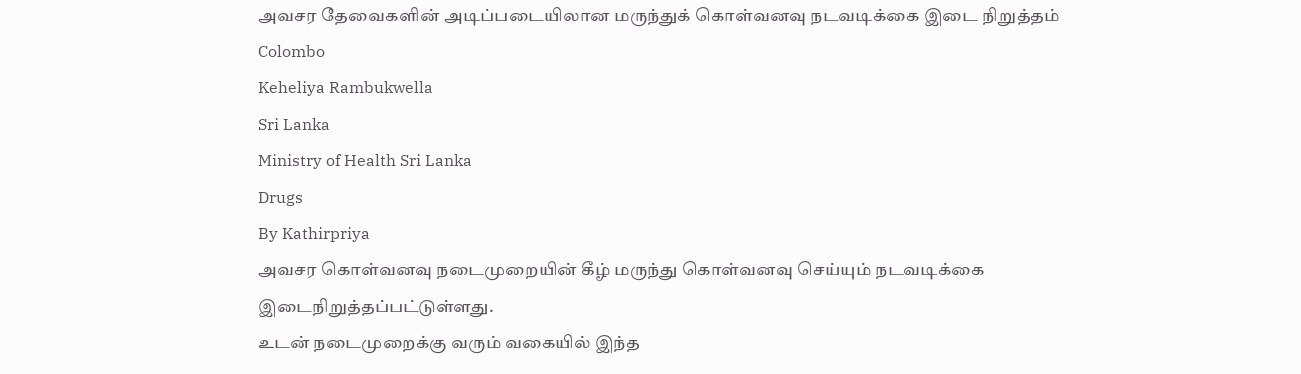அவசர தேவைகளின் அடிப்படையிலான மருந்துக் கொள்வனவு நடவடிக்கை இடை நிறுத்தம்
Colombo
Keheliya Rambukwella
Sri Lanka
Ministry of Health Sri Lanka
Drugs
By Kathirpriya
அவசர கொள்வனவு நடைமுறையின் கீழ் மருந்து கொள்வனவு செய்யும் நடவடிக்கை இடைநிறுத்தப்பட்டுள்ளது.
உடன் நடைமுறைக்கு வரும் வகையில் இந்த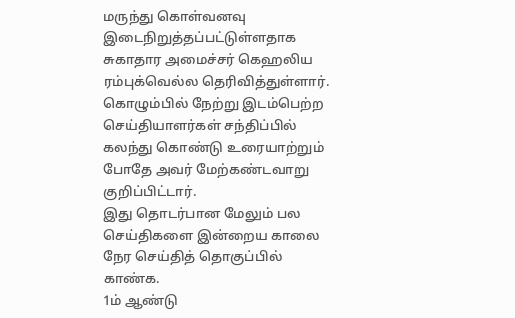மருந்து கொள்வனவு இடைநிறுத்தப்பட்டுள்ளதாக சுகாதார அமைச்சர் கெஹலிய ரம்புக்வெல்ல தெரிவித்துள்ளார்.
கொழும்பில் நேற்று இடம்பெற்ற செய்தியாளர்கள் சந்திப்பில் கலந்து கொண்டு உரையாற்றும் போதே அவர் மேற்கண்டவாறு குறிப்பிட்டார்.
இது தொடர்பான மேலும் பல செய்திகளை இன்றைய காலை நேர செய்தித் தொகுப்பில் காண்க.
1ம் ஆண்டு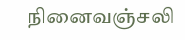நினைவஞ்சலி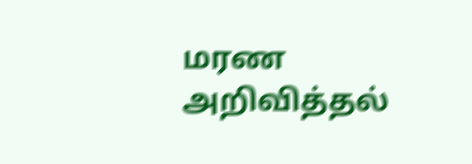மரண அறிவித்தல்